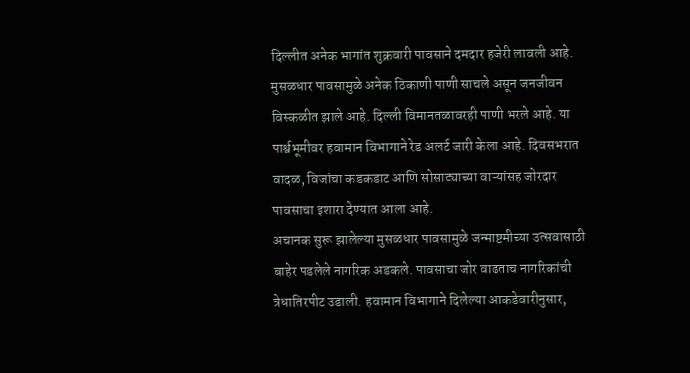दिल्लीत अनेक भागांत शुक्रवारी पावसाने दमदार हजेरी लावली आहे. मुसळधार पावसामुळे अनेक ठिकाणी पाणी साचले असून जनजीवन विस्कळीत झाले आहे. दिल्ली विमानतळावरही पाणी भरले आहे. या पार्श्वभूमीवर हवामान विभागाने रेड अलर्ट जारी केला आहे. दिवसभरात वादळ, विजांचा कडकडाट आणि सोसाट्याच्या वाऱ्यांसह जोरदार पावसाचा इशारा देण्यात आला आहे.
अचानक सुरू झालेल्या मुसळधार पावसामुळे जन्माष्टमीच्या उत्सवासाठी बाहेर पडलेले नागरिक अडकले. पावसाचा जोर वाढताच नागरिकांची त्रेधातिरपीट उडाली. हवामान विभागाने दिलेल्या आकडेवारीनुसार,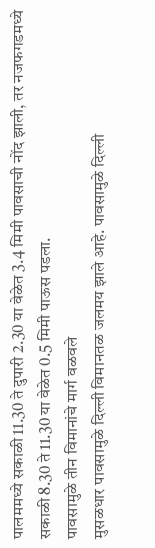पालममध्ये सकाळी 11.30 ते दुपारी 2.30 या वेळेत 3.4 मिमी पावसाची नोंद झाली, तर नजफगडमध्ये सकाळी 8.30 ते 11.30 या वेळेत 0.5 मिमी पाऊस पडला.
पावसामुळे तीन विमानांचे मार्ग वळवले
मुसळधार पावसामुळे दिल्ली विमानतळ जलमय झाले आहे. पावसामुळे दिल्ली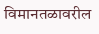विमानतळावरील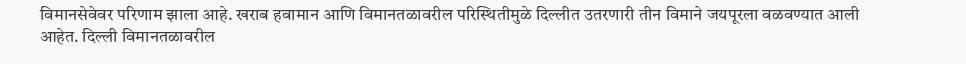विमानसेवेवर परिणाम झाला आहे. खराब हवामान आणि विमानतळावरील परिस्थितीमुळे दिल्लीत उतरणारी तीन विमाने जयपूरला वळवण्यात आली आहेत. दिल्ली विमानतळावरील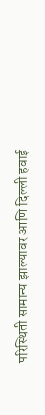परिस्थिती सामान्य झाल्यावर आणि दिल्ली हवाई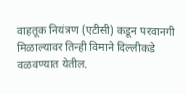वाहतूक नियंत्रण (एटीसी) कडून परवानगी मिळाल्यावर तिन्ही विमाने दिल्लीकडे वळवण्यात येतील.